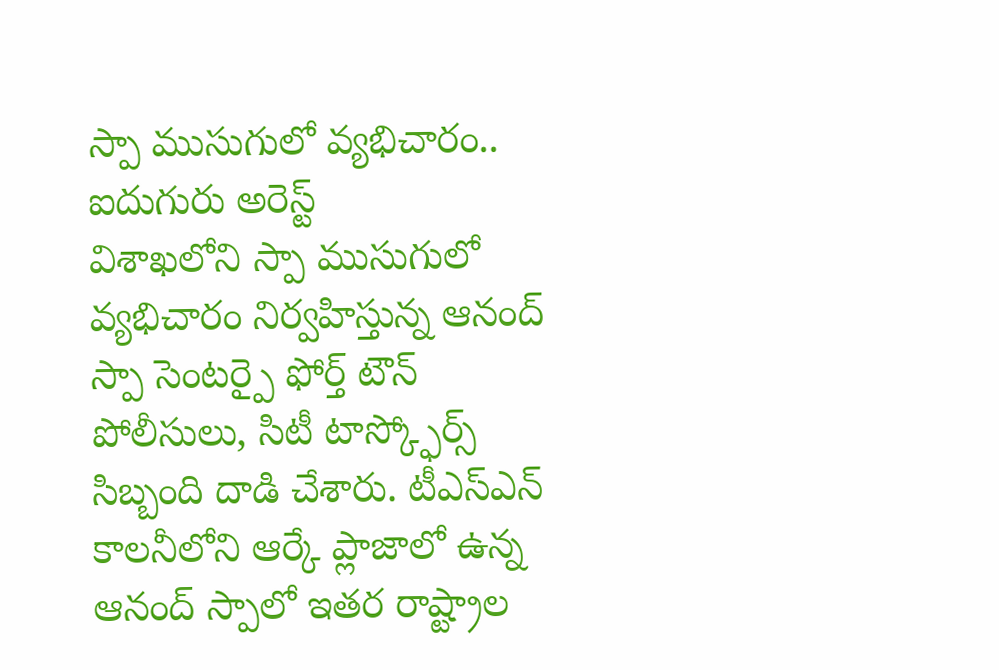స్పా ముసుగులో వ్యభిచారం.. ఐదుగురు అరెస్ట్
విశాఖలోని స్పా ముసుగులో వ్యభిచారం నిర్వహిస్తున్న ఆనంద్ స్పా సెంటర్పై ఫోర్త్ టౌన్ పోలీసులు, సిటీ టాస్క్ఫోర్స్ సిబ్బంది దాడి చేశారు. టీఎస్ఎన్ కాలనీలోని ఆర్కే ప్లాజాలో ఉన్న ఆనంద్ స్పాలో ఇతర రాష్ట్రాల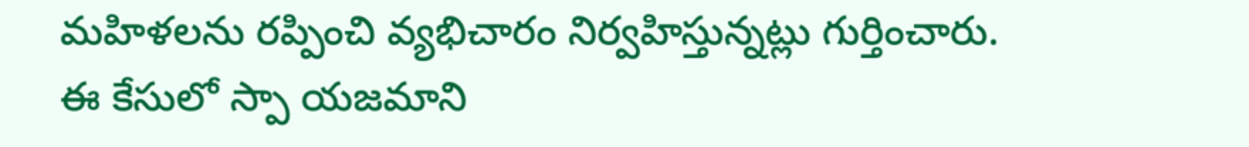మహిళలను రప్పించి వ్యభిచారం నిర్వహిస్తున్నట్లు గుర్తించారు. ఈ కేసులో స్పా యజమాని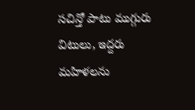సచిన్తో పాటు ముగ్గురు విటులు, ఇద్దరు మహిళలను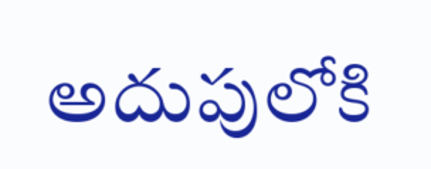అదుపులోకి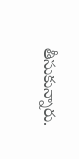తీసుకున్నారు.